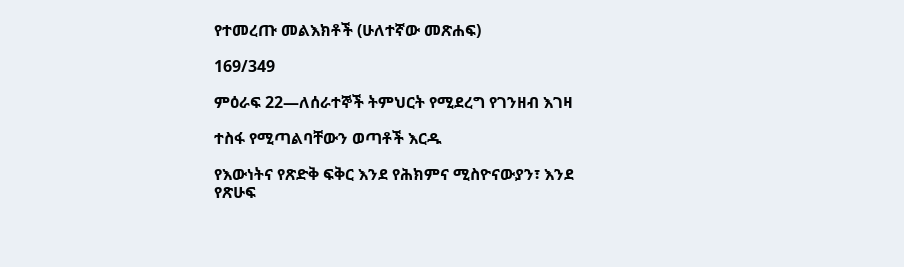የተመረጡ መልእክቶች (ሁለተኛው መጽሐፍ)

169/349

ምዕራፍ 22—ለሰራተኞች ትምህርት የሚደረግ የገንዘብ እገዛ

ተስፋ የሚጣልባቸውን ወጣቶች እርዱ

የእውነትና የጽድቅ ፍቅር እንደ የሕክምና ሚስዮናውያን፣ እንደ የጽሁፍ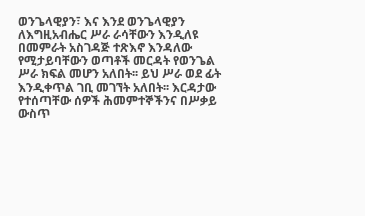ወንጌላዊያን፣ እና እንደ ወንጌላዊያን ለእግዚአብሔር ሥራ ራሳቸውን እንዲለዩ በመምራት አስገዳጅ ተጽእኖ እንዳለው የሚታይባቸውን ወጣቶች መርዳት የወንጌል ሥራ ክፍል መሆን አለበት፡፡ ይህ ሥራ ወደ ፊት እንዲቀጥል ገቢ መገኘት አለበት፡፡ እርዳታው የተሰጣቸው ሰዎች ሕመምተኞችንና በሥቃይ ውስጥ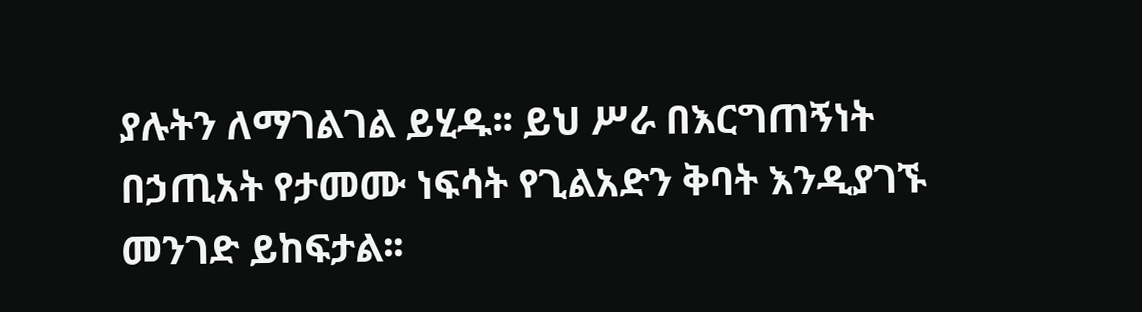ያሉትን ለማገልገል ይሂዱ፡፡ ይህ ሥራ በእርግጠኝነት በኃጢአት የታመሙ ነፍሳት የጊልአድን ቅባት እንዲያገኙ መንገድ ይከፍታል፡፡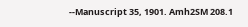--Manuscript 35, 1901. Amh2SM 208.1